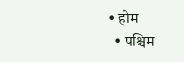• होम
  • पश्चिम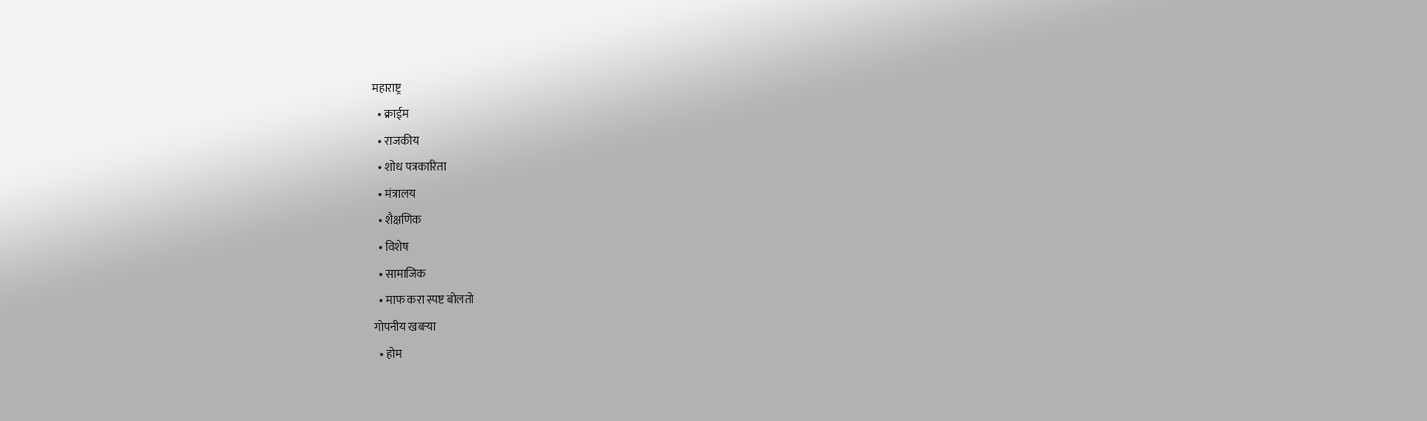महाराष्ट्र
  • क्राईम
  • राजकीय
  • शोध पत्रकारिता
  • मंत्रालय
  • शैक्षणिक
  • विशेष
  • सामाजिक
  • माफ करा स्पष्ट बोलतो
गोपनीय खबऱ्या
  • होम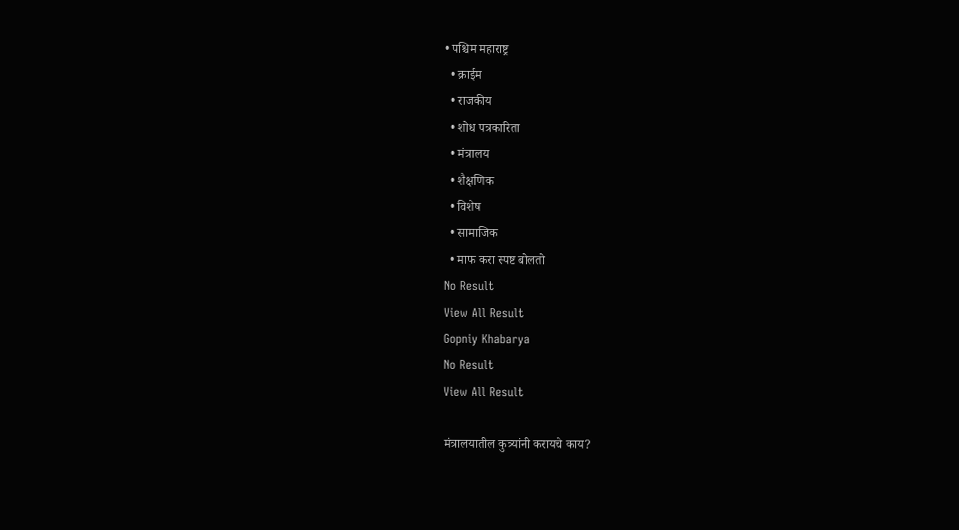• पश्चिम महाराष्ट्र
  • क्राईम
  • राजकीय
  • शोध पत्रकारिता
  • मंत्रालय
  • शैक्षणिक
  • विशेष
  • सामाजिक
  • माफ करा स्पष्ट बोलतो
No Result
View All Result
Gopniy Khabarya
No Result
View All Result

मंत्रालयातील कुत्र्यांनी करायचे काय?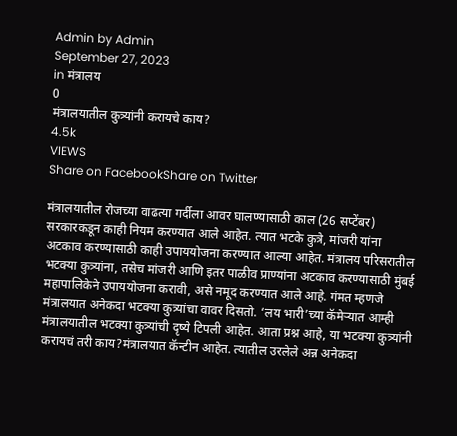Admin by Admin
September 27, 2023
in मंत्रालय
0
मंत्रालयातील कुत्र्यांनी करायचे काय?
4.5k
VIEWS
Share on FacebookShare on Twitter

मंत्रालयातील रोजच्या वाढत्या गर्दीला आवर घालण्यासाठी काल (26 सप्टेंबर) सरकारकडून काही नियम करण्यात आले आहेत. त्यात भटके कुत्रे, मांजरी यांना अटकाव करण्यासाठी काही उपाययोजना करण्यात आल्या आहेत. मंत्रालय परिसरातील भटक्या कुत्र्यांना, तसेच मांजरी आणि इतर पाळीव प्राण्यांना अटकाव करण्यासाठी मुंबई महापालिकेने उपाययोजना करावी, असे नमूद करण्यात आले आहे. गंमत म्हणजे मंत्रालयात अनेकदा भटक्या कुत्र्यांचा वावर दिसतो. ‘लय भारी’च्या कॅमेऱ्यात आम्ही मंत्रालयातील भटक्या कुत्र्यांची दृष्ये टिपली आहेत. आता प्रश्न आहे, या भटक्या कुत्र्यांनी करायचं तरी काय?मंत्रालयात कॅन्टीन आहेत. त्यातील उरलेले अन्न अनेकदा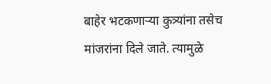बाहेर भटकणाऱ्या कुत्र्यांना तसेच मांजरांना दिले जाते. त्यामुळे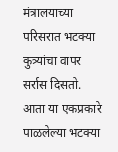मंत्रालयाच्या परिसरात भटक्या कुत्र्यांचा वापर सर्रास दिसतो. आता या एकप्रकारे पाळलेल्या भटक्या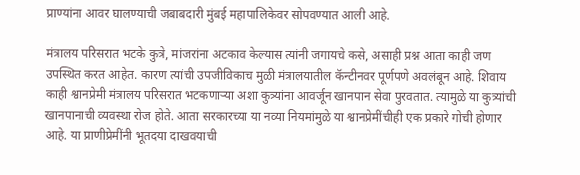प्राण्यांना आवर घालण्याची जबाबदारी मुंबई महापालिकेवर सोपवण्यात आली आहे.

मंत्रालय परिसरात भटके कुत्रे, मांजरांना अटकाव केल्यास त्यांनी जगायचे कसे, असाही प्रश्न आता काही जण उपस्थित करत आहेत. कारण त्यांची उपजीविकाच मुळी मंत्रालयातील कॅन्टीनवर पूर्णपणे अवलंबून आहे. शिवाय काही श्वानप्रेमी मंत्रालय परिसरात भटकणाऱ्या अशा कुत्र्यांना आवर्जून खानपान सेवा पुरवतात. त्यामुळे या कुत्र्यांची खानपानाची व्यवस्था रोज होते. आता सरकारच्या या नव्या नियमांमुळे या श्वानप्रेमींचीही एक प्रकारे गोची होणार आहे. या प्राणीप्रेमींनी भूतदया दाखवयाची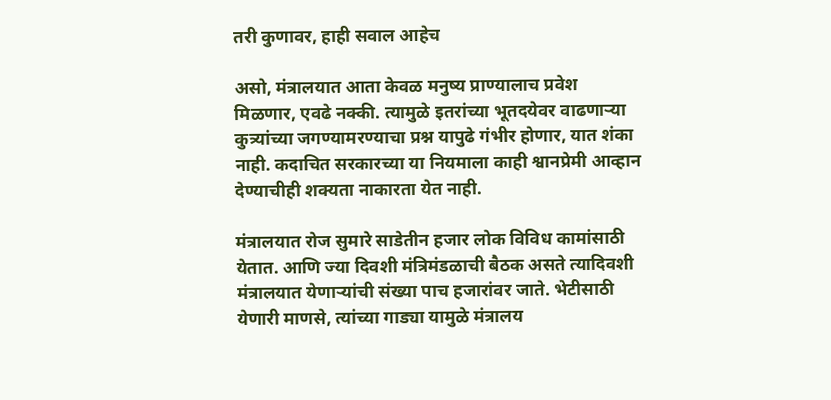तरी कुणावर, हाही सवाल आहेच

असो, मंत्रालयात आता केवळ मनुष्य प्राण्यालाच प्रवेश मिळणार, एवढे नक्की. त्यामुळे इतरांच्या भूतदयेवर वाढणाऱ्या कुत्र्यांच्या जगण्यामरण्याचा प्रश्न यापुढे गंभीर होणार, यात शंका नाही. कदाचित सरकारच्या या नियमाला काही श्वानप्रेमी आव्हान देण्याचीही शक्यता नाकारता येत नाही.

मंत्रालयात रोज सुमारे साडेतीन हजार लोक विविध कामांसाठी येतात. आणि ज्या दिवशी मंत्रिमंडळाची बैठक असते त्यादिवशी मंत्रालयात येणाऱ्यांची संख्या पाच हजारांवर जाते. भेटीसाठी येणारी माणसे, त्यांच्या गाड्या यामुळे मंत्रालय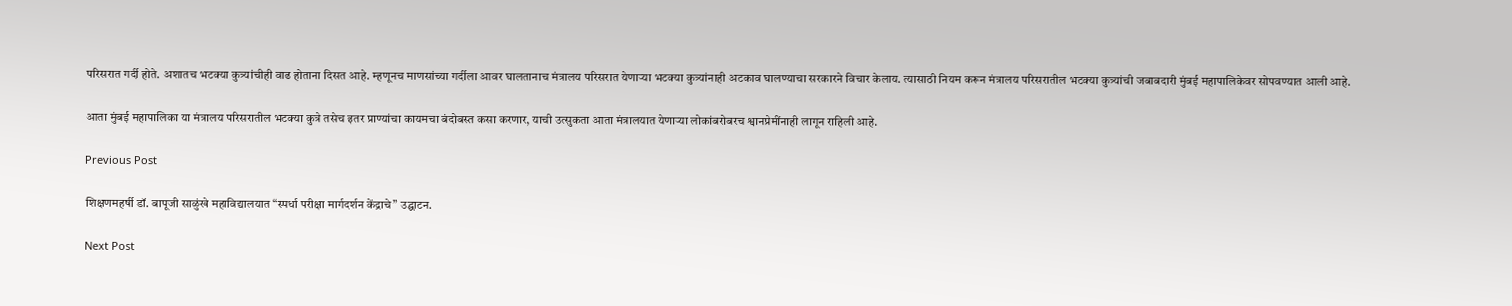परिसरात गर्दी होते. अशातच भटक्या कुत्र्यांचीही वाढ होताना दिसत आहे. म्हणूनच माणसांच्या गर्दीला आवर घालतानाच मंत्रालय परिसरात येणाऱ्या भटक्या कुत्र्यांनाही अटकाव घालण्याचा सरकारने विचार केलाय. त्यासाठी नियम करून मंत्रालय परिसरातील भटक्या कुत्र्यांची जबाबदारी मुंबई महापालिकेवर सोपवण्यात आली आहे.

आता मुंबई महापालिका या मंत्रालय परिसरातील भटक्या कुत्रे तसेच इतर प्राण्यांचा कायमचा बंदोबस्त कसा करणार, याची उत्सुकता आता मंत्रालयात येणाऱ्या लोकांबरोबरच श्वानप्रेमींनाही लागून राहिली आहे.

Previous Post

शिक्षणमहर्षी डॉ. बापूजी साळुंखे महाविद्यालयात “स्पर्धा परीक्षा मार्गदर्शन केंद्राचे” उद्घाटन.

Next Post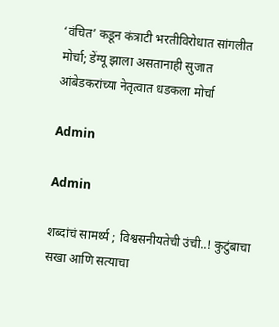‘वंचित’ कडून कंत्राटी भरतीविरोधात सांगलीत मोर्चा; डेंग्यू झाला असतानाही सुजात आंबेडकरांच्या नेतृत्वात धडकला मोर्चा

Admin

Admin

शब्दांचं सामर्थ्य ; विश्वसनीयतेची उंची..! कुटुंबाचा सखा आणि सत्याचा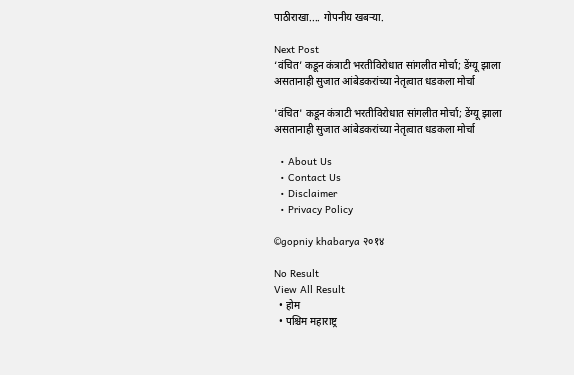पाठीराखा.... गोपनीय खबऱ्या.

Next Post
‘वंचित’ कडून कंत्राटी भरतीविरोधात सांगलीत मोर्चा; डेंग्यू झाला असतानाही सुजात आंबेडकरांच्या नेतृत्वात धडकला मोर्चा

'वंचित' कडून कंत्राटी भरतीविरोधात सांगलीत मोर्चा; डेंग्यू झाला असतानाही सुजात आंबेडकरांच्या नेतृत्वात धडकला मोर्चा

  • About Us
  • Contact Us
  • Disclaimer
  • Privacy Policy

©gopniy khabarya २०१४

No Result
View All Result
  • होम
  • पश्चिम महाराष्ट्र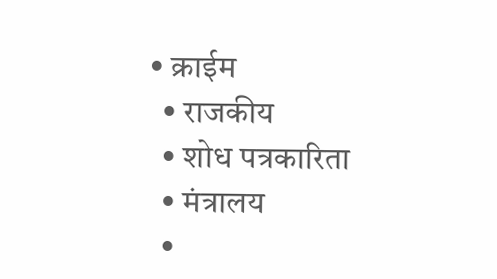• क्राईम
  • राजकीय
  • शोध पत्रकारिता
  • मंत्रालय
  •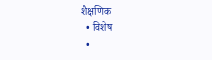शैक्षणिक
  • विशेष
  •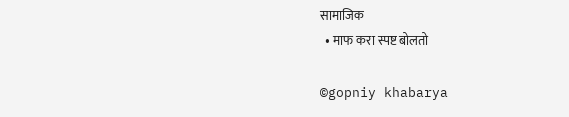सामाजिक
  • माफ करा स्पष्ट बोलतो

©gopniy khabarya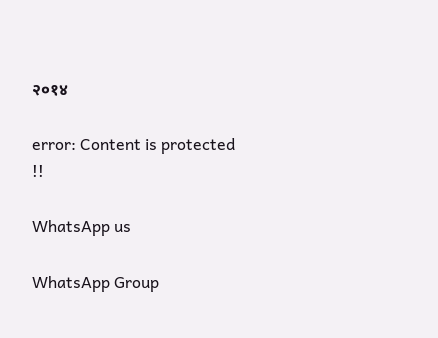२०१४

error: Content is protected !!

WhatsApp us

WhatsApp Group